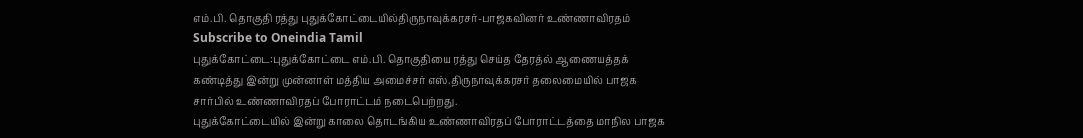எம்.பி. தொகுதி ரத்து புதுக்கோட்டையில்திருநாவுக்கரசர்-பாஜகவினர் உண்ணாவிரதம்
Subscribe to Oneindia Tamil
புதுக்கோட்டை:புதுக்கோட்டை எம்.பி. தொகுதியை ரத்து செய்த தேரத்ல் ஆணையத்தக் கண்டித்து இன்று முன்னாள் மத்திய அமைச்சர் எஸ்.திருநாவுக்கரசர் தலைமையில் பாஜக சார்பில் உண்ணாவிரதப் போராட்டம் நடைபெற்றது.
புதுக்கோட்டையில் இன்று காலை தொடங்கிய உண்ணாவிரதப் போராட்டத்தை மாநில பாஜக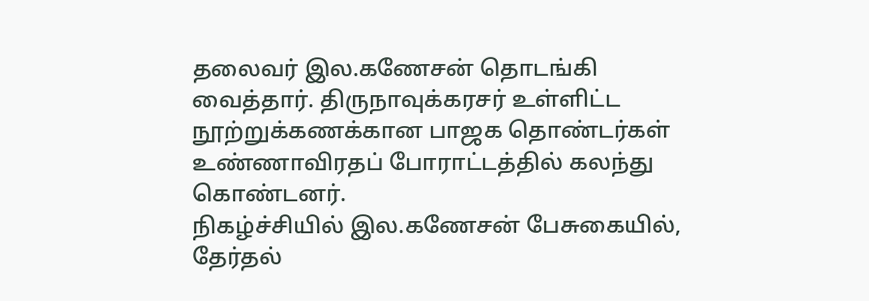தலைவர் இல.கணேசன் தொடங்கி வைத்தார். திருநாவுக்கரசர் உள்ளிட்ட நூற்றுக்கணக்கான பாஜக தொண்டர்கள் உண்ணாவிரதப் போராட்டத்தில் கலந்து கொண்டனர்.
நிகழ்ச்சியில் இல.கணேசன் பேசுகையில், தேர்தல்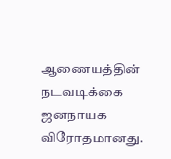ஆணையத்தின் நடவடிக்கை ஜனநாயக விரோதமானது.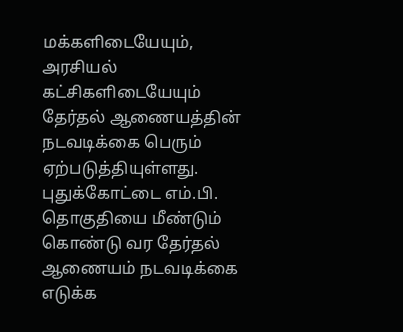மக்களிடையேயும், அரசியல் கட்சிகளிடையேயும் தேர்தல் ஆணையத்தின் நடவடிக்கை பெரும் ஏற்படுத்தியுள்ளது.
புதுக்கோட்டை எம்.பி. தொகுதியை மீண்டும் கொண்டு வர தேர்தல் ஆணையம் நடவடிக்கை எடுக்க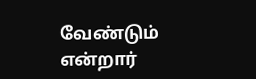வேண்டும் என்றார்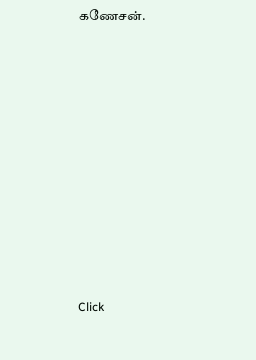கணேசன்.












Click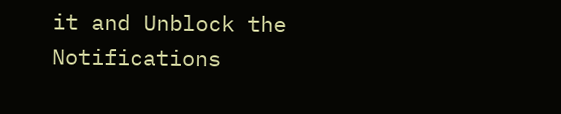it and Unblock the Notifications